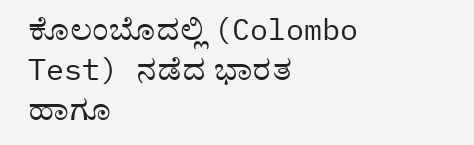ಕೊಲಂಬೊದಲ್ಲಿ (Colombo Test) ನಡೆದ ಭಾರತ ಹಾಗೂ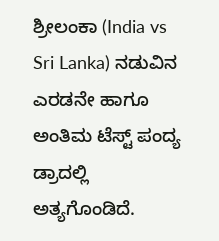ಶ್ರೀಲಂಕಾ (India vs Sri Lanka) ನಡುವಿನ ಎರಡನೇ ಹಾಗೂ ಅಂತಿಮ ಟೆಸ್ಟ್ ಪಂದ್ಯ ಡ್ರಾದಲ್ಲಿ ಅತ್ಯಗೊಂಡಿದೆ.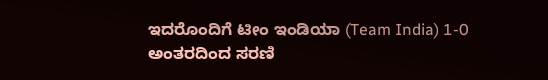ಇದರೊಂದಿಗೆ ಟೀಂ ಇಂಡಿಯಾ (Team India) 1-0 ಅಂತರದಿಂದ ಸರಣಿ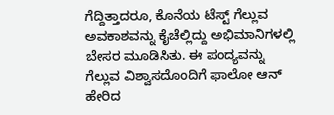ಗೆದ್ದಿತ್ತಾದರೂ, ಕೊನೆಯ ಟೆಸ್ಟ್ ಗೆಲ್ಲುವ ಅವಕಾಶವನ್ನು ಕೈಚೆಲ್ಲಿದ್ದು ಅಭಿಮಾನಿಗಳಲ್ಲಿ ಬೇಸರ ಮೂಡಿಸಿತು. ಈ ಪಂದ್ಯವನ್ನು ಗೆಲ್ಲುವ ವಿಶ್ವಾಸದೊಂದಿಗೆ ಫಾಲೋ ಆನ್ ಹೇರಿದ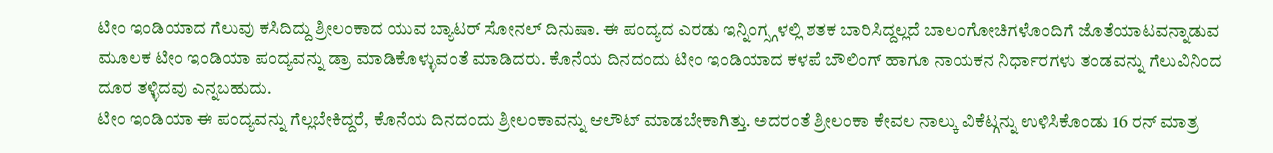ಟೀಂ ಇಂಡಿಯಾದ ಗೆಲುವು ಕಸಿದಿದ್ದು ಶ್ರೀಲಂಕಾದ ಯುವ ಬ್ಯಾಟರ್ ಸೋನಲ್ ದಿನುಷಾ. ಈ ಪಂದ್ಯದ ಎರಡು ಇನ್ನಿಂಗ್ಸ್ಗಳಲ್ಲಿ ಶತಕ ಬಾರಿಸಿದ್ದಲ್ಲದೆ ಬಾಲಂಗೋಚಿಗಳೊಂದಿಗೆ ಜೊತೆಯಾಟವನ್ನಾಡುವ ಮೂಲಕ ಟೀಂ ಇಂಡಿಯಾ ಪಂದ್ಯವನ್ನು ಡ್ರಾ ಮಾಡಿಕೊಳ್ಳುವಂತೆ ಮಾಡಿದರು. ಕೊನೆಯ ದಿನದಂದು ಟೀಂ ಇಂಡಿಯಾದ ಕಳಪೆ ಬೌಲಿಂಗ್ ಹಾಗೂ ನಾಯಕನ ನಿರ್ಧಾರಗಳು ತಂಡವನ್ನು ಗೆಲುವಿನಿಂದ ದೂರ ತಳ್ಳಿದವು ಎನ್ನಬಹುದು.
ಟೀಂ ಇಂಡಿಯಾ ಈ ಪಂದ್ಯವನ್ನು ಗೆಲ್ಲಬೇಕಿದ್ದರೆ, ಕೊನೆಯ ದಿನದಂದು ಶ್ರೀಲಂಕಾವನ್ನು ಆಲೌಟ್ ಮಾಡಬೇಕಾಗಿತ್ತು. ಅದರಂತೆ ಶ್ರೀಲಂಕಾ ಕೇವಲ ನಾಲ್ಕು ವಿಕೆಟ್ಗನ್ನು ಉಳಿಸಿಕೊಂಡು 16 ರನ್ ಮಾತ್ರ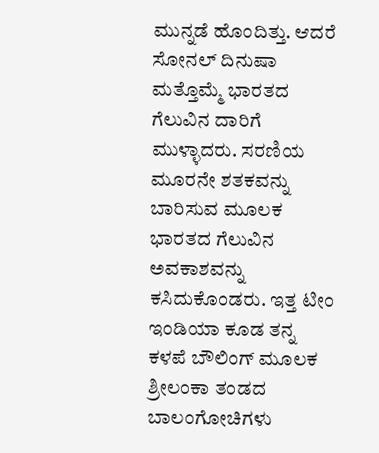ಮುನ್ನಡೆ ಹೊಂದಿತ್ತು. ಆದರೆ ಸೋನಲ್ ದಿನುಷಾ ಮತ್ತೊಮ್ಮೆ ಭಾರತದ ಗೆಲುವಿನ ದಾರಿಗೆ ಮುಳ್ಳಾದರು. ಸರಣಿಯ ಮೂರನೇ ಶತಕವನ್ನು ಬಾರಿಸುವ ಮೂಲಕ ಭಾರತದ ಗೆಲುವಿನ ಅವಕಾಶವನ್ನು ಕಸಿದುಕೊಂಡರು. ಇತ್ತ ಟೀಂ ಇಂಡಿಯಾ ಕೂಡ ತನ್ನ ಕಳಪೆ ಬೌಲಿಂಗ್ ಮೂಲಕ ಶ್ರೀಲಂಕಾ ತಂಡದ ಬಾಲಂಗೋಚಿಗಳು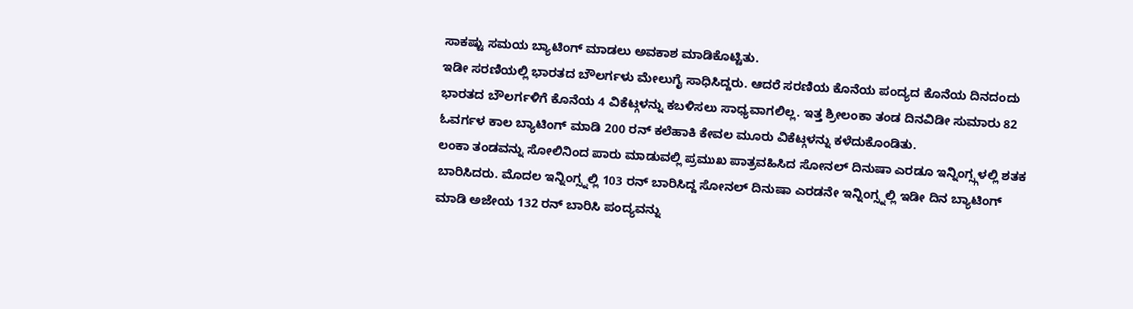ಸಾಕಷ್ಟು ಸಮಯ ಬ್ಯಾಟಿಂಗ್ ಮಾಡಲು ಅವಕಾಶ ಮಾಡಿಕೊಟ್ಟಿತು.
ಇಡೀ ಸರಣಿಯಲ್ಲಿ ಭಾರತದ ಬೌಲರ್ಗಳು ಮೇಲುಗೈ ಸಾಧಿಸಿದ್ದರು. ಆದರೆ ಸರಣಿಯ ಕೊನೆಯ ಪಂದ್ಯದ ಕೊನೆಯ ದಿನದಂದು ಭಾರತದ ಬೌಲರ್ಗಳಿಗೆ ಕೊನೆಯ 4 ವಿಕೆಟ್ಗಳನ್ನು ಕಬಳಿಸಲು ಸಾಧ್ಯವಾಗಲಿಲ್ಲ. ಇತ್ತ ಶ್ರೀಲಂಕಾ ತಂಡ ದಿನವಿಡೀ ಸುಮಾರು 82 ಓವರ್ಗಳ ಕಾಲ ಬ್ಯಾಟಿಂಗ್ ಮಾಡಿ 200 ರನ್ ಕಲೆಹಾಕಿ ಕೇವಲ ಮೂರು ವಿಕೆಟ್ಗಳನ್ನು ಕಳೆದುಕೊಂಡಿತು.
ಲಂಕಾ ತಂಡವನ್ನು ಸೋಲಿನಿಂದ ಪಾರು ಮಾಡುವಲ್ಲಿ ಪ್ರಮುಖ ಪಾತ್ರವಹಿಸಿದ ಸೋನಲ್ ದಿನುಷಾ ಎರಡೂ ಇನ್ನಿಂಗ್ಸ್ಗಳಲ್ಲಿ ಶತಕ ಬಾರಿಸಿದರು. ಮೊದಲ ಇನ್ನಿಂಗ್ಸ್ನಲ್ಲಿ 103 ರನ್ ಬಾರಿಸಿದ್ದ ಸೋನಲ್ ದಿನುಷಾ ಎರಡನೇ ಇನ್ನಿಂಗ್ಸ್ನಲ್ಲಿ ಇಡೀ ದಿನ ಬ್ಯಾಟಿಂಗ್ ಮಾಡಿ ಅಜೇಯ 132 ರನ್ ಬಾರಿಸಿ ಪಂದ್ಯವನ್ನು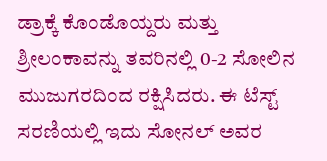ಡ್ರಾಕ್ಕೆ ಕೊಂಡೊಯ್ದರು ಮತ್ತು ಶ್ರೀಲಂಕಾವನ್ನು ತವರಿನಲ್ಲಿ 0-2 ಸೋಲಿನ ಮುಜುಗರದಿಂದ ರಕ್ಷಿಸಿದರು. ಈ ಟೆಸ್ಟ್ ಸರಣಿಯಲ್ಲಿ ಇದು ಸೋನಲ್ ಅವರ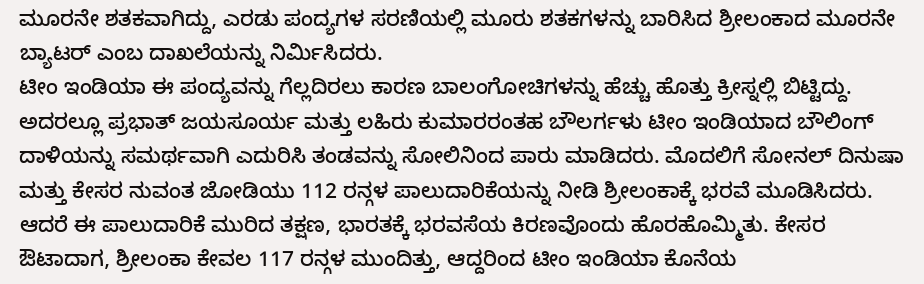ಮೂರನೇ ಶತಕವಾಗಿದ್ದು, ಎರಡು ಪಂದ್ಯಗಳ ಸರಣಿಯಲ್ಲಿ ಮೂರು ಶತಕಗಳನ್ನು ಬಾರಿಸಿದ ಶ್ರೀಲಂಕಾದ ಮೂರನೇ ಬ್ಯಾಟರ್ ಎಂಬ ದಾಖಲೆಯನ್ನು ನಿರ್ಮಿಸಿದರು.
ಟೀಂ ಇಂಡಿಯಾ ಈ ಪಂದ್ಯವನ್ನು ಗೆಲ್ಲದಿರಲು ಕಾರಣ ಬಾಲಂಗೋಚಿಗಳನ್ನು ಹೆಚ್ಚು ಹೊತ್ತು ಕ್ರೀಸ್ನಲ್ಲಿ ಬಿಟ್ಟಿದ್ದು. ಅದರಲ್ಲೂ ಪ್ರಭಾತ್ ಜಯಸೂರ್ಯ ಮತ್ತು ಲಹಿರು ಕುಮಾರರಂತಹ ಬೌಲರ್ಗಳು ಟೀಂ ಇಂಡಿಯಾದ ಬೌಲಿಂಗ್ ದಾಳಿಯನ್ನು ಸಮರ್ಥವಾಗಿ ಎದುರಿಸಿ ತಂಡವನ್ನು ಸೋಲಿನಿಂದ ಪಾರು ಮಾಡಿದರು. ಮೊದಲಿಗೆ ಸೋನಲ್ ದಿನುಷಾ ಮತ್ತು ಕೇಸರ ನುವಂತ ಜೋಡಿಯು 112 ರನ್ಗಳ ಪಾಲುದಾರಿಕೆಯನ್ನು ನೀಡಿ ಶ್ರೀಲಂಕಾಕ್ಕೆ ಭರವೆ ಮೂಡಿಸಿದರು. ಆದರೆ ಈ ಪಾಲುದಾರಿಕೆ ಮುರಿದ ತಕ್ಷಣ, ಭಾರತಕ್ಕೆ ಭರವಸೆಯ ಕಿರಣವೊಂದು ಹೊರಹೊಮ್ಮಿತು. ಕೇಸರ ಔಟಾದಾಗ, ಶ್ರೀಲಂಕಾ ಕೇವಲ 117 ರನ್ಗಳ ಮುಂದಿತ್ತು, ಆದ್ದರಿಂದ ಟೀಂ ಇಂಡಿಯಾ ಕೊನೆಯ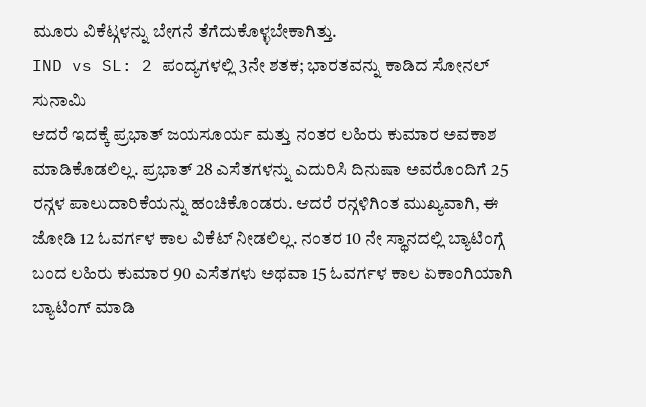ಮೂರು ವಿಕೆಟ್ಗಳನ್ನು ಬೇಗನೆ ತೆಗೆದುಕೊಳ್ಳಬೇಕಾಗಿತ್ತು.
IND vs SL: 2 ಪಂದ್ಯಗಳಲ್ಲಿ 3ನೇ ಶತಕ; ಭಾರತವನ್ನು ಕಾಡಿದ ಸೋನಲ್ ಸುನಾಮಿ
ಆದರೆ ಇದಕ್ಕೆ ಪ್ರಭಾತ್ ಜಯಸೂರ್ಯ ಮತ್ತು ನಂತರ ಲಹಿರು ಕುಮಾರ ಅವಕಾಶ ಮಾಡಿಕೊಡಲಿಲ್ಲ. ಪ್ರಭಾತ್ 28 ಎಸೆತಗಳನ್ನು ಎದುರಿಸಿ ದಿನುಷಾ ಅವರೊಂದಿಗೆ 25 ರನ್ಗಳ ಪಾಲುದಾರಿಕೆಯನ್ನು ಹಂಚಿಕೊಂಡರು. ಆದರೆ ರನ್ಗಳಿಗಿಂತ ಮುಖ್ಯವಾಗಿ, ಈ ಜೋಡಿ 12 ಓವರ್ಗಳ ಕಾಲ ವಿಕೆಟ್ ನೀಡಲಿಲ್ಲ. ನಂತರ 10 ನೇ ಸ್ಥಾನದಲ್ಲಿ ಬ್ಯಾಟಿಂಗ್ಗೆ ಬಂದ ಲಹಿರು ಕುಮಾರ 90 ಎಸೆತಗಳು ಅಥವಾ 15 ಓವರ್ಗಳ ಕಾಲ ಏಕಾಂಗಿಯಾಗಿ ಬ್ಯಾಟಿಂಗ್ ಮಾಡಿ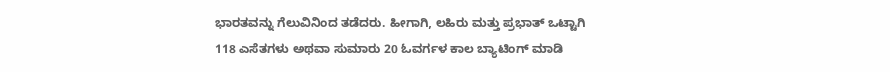ಭಾರತವನ್ನು ಗೆಲುವಿನಿಂದ ತಡೆದರು. ಹೀಗಾಗಿ, ಲಹಿರು ಮತ್ತು ಪ್ರಭಾತ್ ಒಟ್ಟಾಗಿ 118 ಎಸೆತಗಳು ಅಥವಾ ಸುಮಾರು 20 ಓವರ್ಗಳ ಕಾಲ ಬ್ಯಾಟಿಂಗ್ ಮಾಡಿ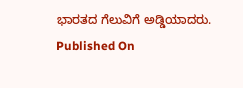ಭಾರತದ ಗೆಲುವಿಗೆ ಅಡ್ಡಿಯಾದರು.
Published On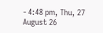- 4:48 pm, Thu, 27 August 26